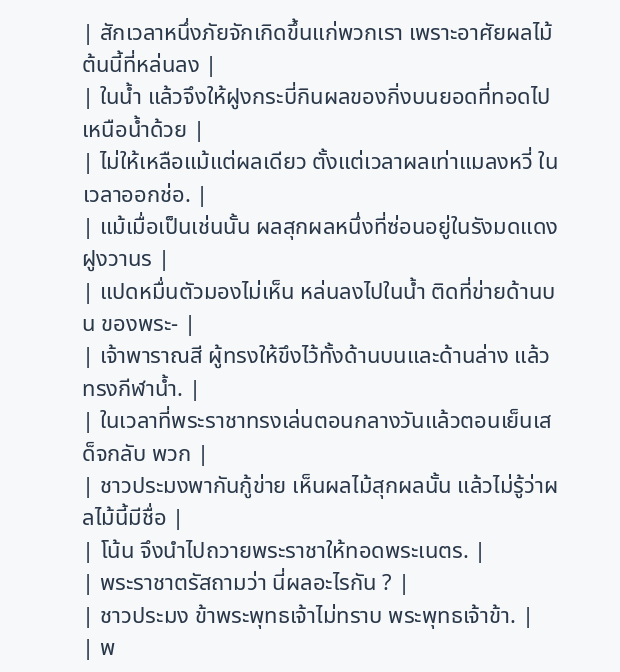| สักเวลาหนึ่งภัยจักเกิดขึ้นแก่พวกเรา เพราะอาศัยผลไม้ต้นนี้ที่หล่นลง |
| ในน้ำ แล้วจึงให้ฝูงกระบี่กินผลของกิ่งบนยอดที่ทอดไปเหนือน้ำด้วย |
| ไม่ให้เหลือแม้แต่ผลเดียว ตั้งแต่เวลาผลเท่าแมลงหวี่ ในเวลาออกช่อ. |
| แม้เมื่อเป็นเช่นนั้น ผลสุกผลหนึ่งที่ซ่อนอยู่ในรังมดแดง ฝูงวานร |
| แปดหมื่นตัวมองไม่เห็น หล่นลงไปในน้ำ ติดที่ข่ายด้านบน ของพระ- |
| เจ้าพาราณสี ผู้ทรงให้ขึงไว้ทั้งด้านบนและด้านล่าง แล้วทรงกีฬาน้ำ. |
| ในเวลาที่พระราชาทรงเล่นตอนกลางวันแล้วตอนเย็นเสด็จกลับ พวก |
| ชาวประมงพากันกู้ข่าย เห็นผลไม้สุกผลนั้น แล้วไม่รู้ว่าผลไม้นี้มีชื่อ |
| โน้น จึงนำไปถวายพระราชาให้ทอดพระเนตร. |
| พระราชาตรัสถามว่า นี่ผลอะไรกัน ? |
| ชาวประมง ข้าพระพุทธเจ้าไม่ทราบ พระพุทธเจ้าข้า. |
| พ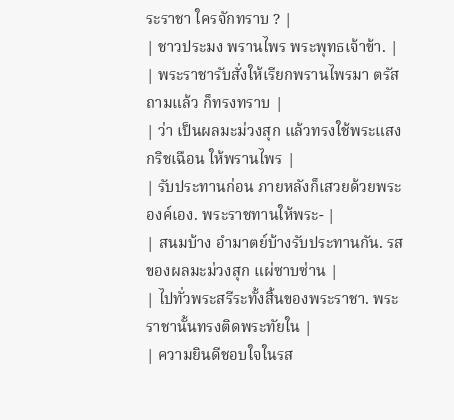ระราชา ใครจักทราบ ? |
| ชาวประมง พรานไพร พระพุทธเจ้าข้า. |
| พระราชารับสั่งให้เรียกพรานไพรมา ตรัสถามแล้ว ก็ทรงทราบ |
| ว่า เป็นผลมะม่วงสุก แล้วทรงใช้พระแสงกริชเฉือน ให้พรานไพร |
| รับประทานก่อน ภายหลังก็เสวยด้วยพระองค์เอง. พระราชทานให้พระ- |
| สนมบ้าง อำมาตย์บ้างรับประทานกัน. รสของผลมะม่วงสุก แผ่ซาบซ่าน |
| ไปทั่วพระสรีระทั้งสิ้นของพระราชา. พระราชานั้นทรงติดพระทัยใน |
| ความยินดีชอบใจในรส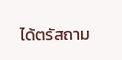ได้ตรัสถาม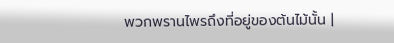พวกพรานไพรถึงที่อยู่ของต้นไม้นั้น |